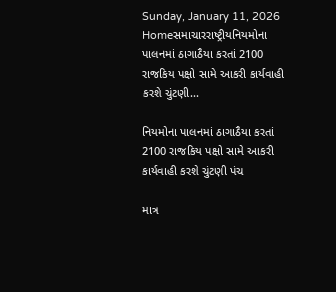Sunday, January 11, 2026
Homeસમાચારરાષ્ટ્રીયનિયમોના પાલનમાં ઠાગાઠૈયા કરતાં 2100 રાજકિય પક્ષો સામે આકરી કાર્યવાહી કરશે ચુંટણી...

નિયમોના પાલનમાં ઠાગાઠૈયા કરતાં 2100 રાજકિય પક્ષો સામે આકરી કાર્યવાહી કરશે ચુંટણી પંચ

માત્ર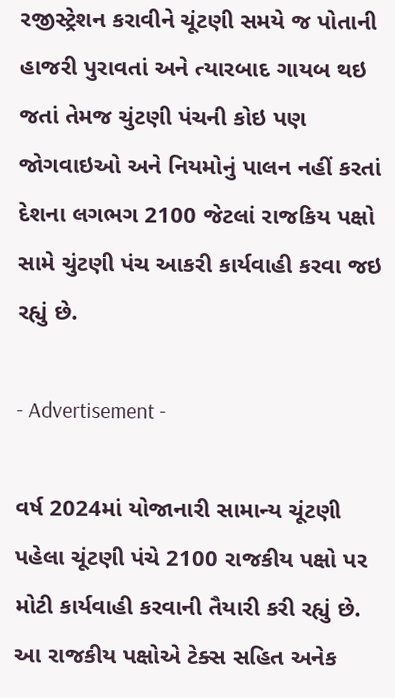રજીસ્ટ્રેશન કરાવીને ચૂંટણી સમયે જ પોતાની હાજરી પુરાવતાં અને ત્યારબાદ ગાયબ થઇ જતાં તેમજ ચુંટણી પંચની કોઇ પણ જોગવાઇઓ અને નિયમોનું પાલન નહીં કરતાં દેશના લગભગ 2100 જેટલાં રાજકિય પક્ષો સામે ચુંટણી પંચ આકરી કાર્યવાહી કરવા જઇ રહ્યું છે.

- Advertisement -

વર્ષ 2024માં યોજાનારી સામાન્ય ચૂંટણી પહેલા ચૂંટણી પંચે 2100 રાજકીય પક્ષો પર મોટી કાર્યવાહી કરવાની તૈયારી કરી રહ્યું છે. આ રાજકીય પક્ષોએ ટેક્સ સહિત અનેક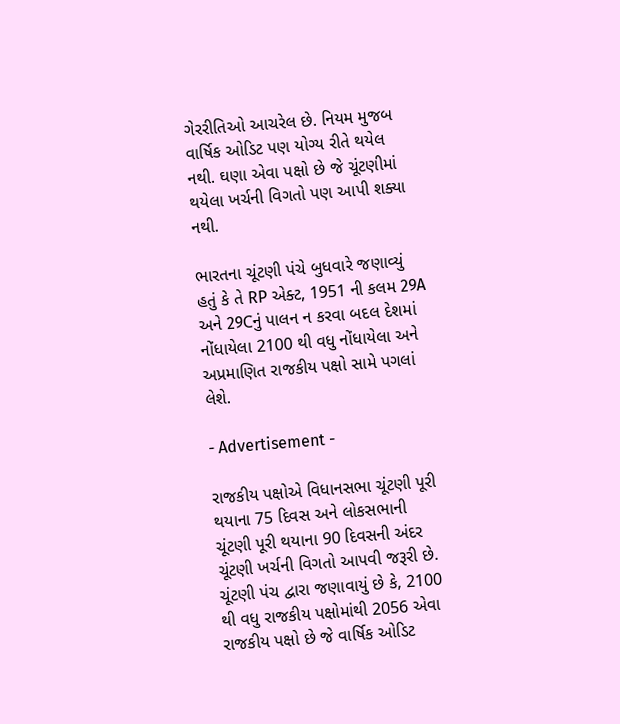ગેરરીતિઓ આચરેલ છે. નિયમ મુજબ વાર્ષિક ઓડિટ પણ યોગ્ય રીતે થયેલ નથી. ઘણા એવા પક્ષો છે જે ચૂંટણીમાં થયેલા ખર્ચની વિગતો પણ આપી શક્યા નથી.

ભારતના ચૂંટણી પંચે બુધવારે જણાવ્યું હતું કે તે RP એક્ટ, 1951 ની કલમ 29A અને 29Cનું પાલન ન કરવા બદલ દેશમાં નોંધાયેલા 2100 થી વધુ નોંધાયેલા અને અપ્રમાણિત રાજકીય પક્ષો સામે પગલાં લેશે.

- Advertisement -

રાજકીય પક્ષોએ વિધાનસભા ચૂંટણી પૂરી થયાના 75 દિવસ અને લોકસભાની ચૂંટણી પૂરી થયાના 90 દિવસની અંદર ચૂંટણી ખર્ચની વિગતો આપવી જરૂરી છે. ચૂંટણી પંચ દ્વારા જણાવાયું છે કે, 2100 થી વધુ રાજકીય પક્ષોમાંથી 2056 એવા રાજકીય પક્ષો છે જે વાર્ષિક ઓડિટ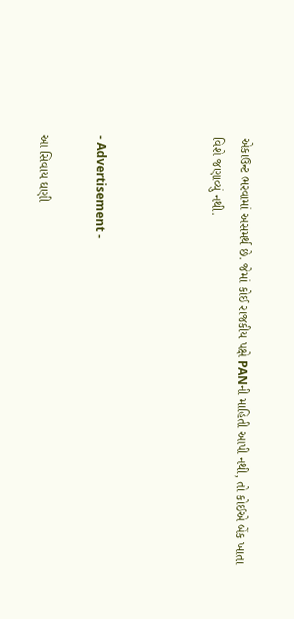એકાઉન્ટ ભરવામાં અસમર્થ છે. જેમાં કોઈ રાજકીય પક્ષે PANની માહિતી આપી નથી, તો કોઈએ બેંક ખાતા વિશે જણાવ્યું નથી.



- Advertisement -

આ સિવાય ઘણી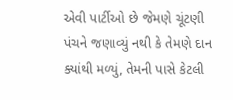એવી પાર્ટીઓ છે જેમણે ચૂંટણી પંચને જણાવ્યું નથી કે તેમણે દાન ક્યાંથી મળ્યું, તેમની પાસે કેટલી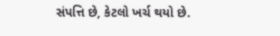સંપત્તિ છે, કેટલો ખર્ચ થયો છે.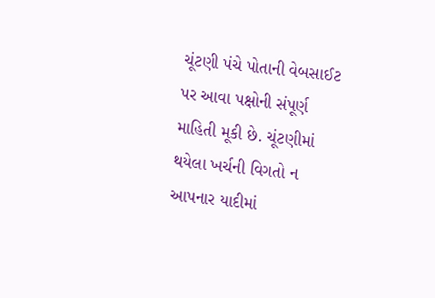ચૂંટણી પંચે પોતાની વેબસાઈટ પર આવા પક્ષોની સંપૂર્ણ માહિતી મૂકી છે. ચૂંટણીમાં થયેલા ખર્ચની વિગતો ન આપનાર યાદીમાં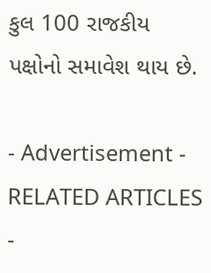કુલ 100 રાજકીય પક્ષોનો સમાવેશ થાય છે.

- Advertisement -
RELATED ARTICLES
-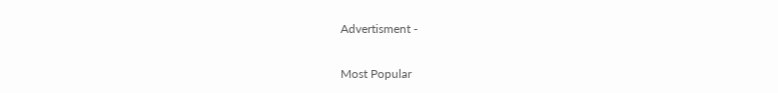Advertisment -

Most Popular